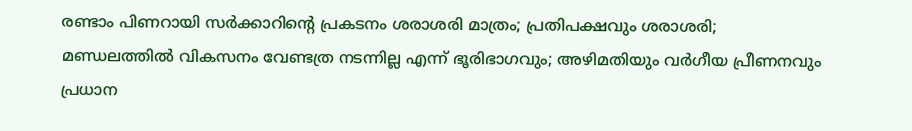രണ്ടാം പിണറായി സര്‍ക്കാറിന്റെ പ്രകടനം ശരാശരി മാത്രം; പ്രതിപക്ഷവും ശരാശരി; മണ്ഡലത്തില്‍ വികസനം വേണ്ടത്ര നടന്നില്ല എന്ന് ഭൂരിഭാഗവും; അഴിമതിയും വര്‍ഗീയ പ്രീണനവും പ്രധാന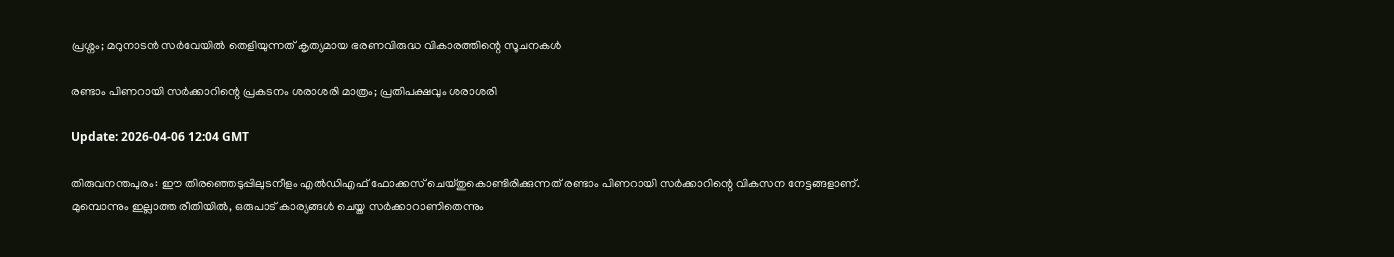പ്രശ്നം; മറുനാടന്‍ സര്‍വേയില്‍ തെളിയുന്നത് കൃത്യമായ ഭരണവിരുദ്ധ വികാരത്തിന്റെ സൂചനകള്‍

രണ്ടാം പിണറായി സര്‍ക്കാറിന്റെ പ്രകടനം ശരാശരി മാത്രം; പ്രതിപക്ഷവും ശരാശരി

Update: 2026-04-06 12:04 GMT

തിരുവനന്തപുരം: ഈ തിരഞ്ഞെടുപ്പിലുടനീളം എല്‍ഡിഎഫ് ഫോക്കസ് ചെയ്തുകൊണ്ടിരിക്കുന്നത് രണ്ടാം പിണറായി സര്‍ക്കാറിന്റെ വികസന നേട്ടങ്ങളാണ്. മുമ്പൊന്നും ഇല്ലാത്ത രീതിയില്‍, ഒരുപാട് കാര്യങ്ങള്‍ ചെയ്ത സര്‍ക്കാറാണിതെന്നും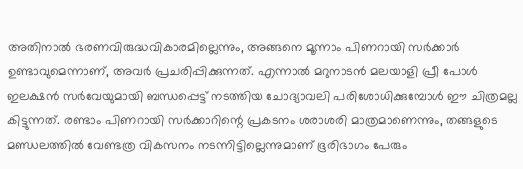അതിനാല്‍ ഭരണവിരുദ്ധവികാരമില്ലെന്നും, അങ്ങനെ മൂന്നാം പിണറായി സര്‍ക്കാര്‍ ഉണ്ടാവുമെന്നാണ്, അവര്‍ പ്രചരിപ്പിക്കുന്നത്. എന്നാല്‍ മറുനാടന്‍ മലയാളി പ്രീ പോള്‍ ഇലക്ഷന്‍ സര്‍വേയുമായി ബന്ധപ്പെട്ട് നടത്തിയ ചോദ്യാവലി പരിശോധിക്കുമ്പോള്‍ ഈ ചിത്രമല്ല കിട്ടുന്നത്. രണ്ടാം പിണറായി സര്‍ക്കാറിന്റെ പ്രകടനം ശരാശരി മാത്രമാണെന്നും, തങ്ങളുടെ മണ്ഡലത്തില്‍ വേണ്ടത്ര വികസനം നടന്നിട്ടില്ലെന്നുമാണ് ഭൂരിഭാഗം പേരും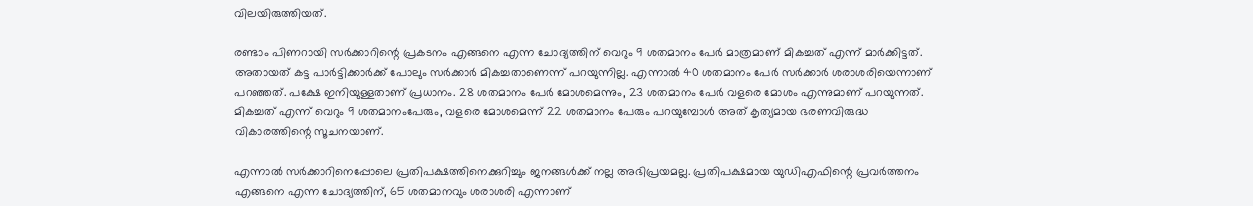വിലയിരുത്തിയത്.

രണ്ടാം പിണറായി സര്‍ക്കാറിന്റെ പ്രകടനം എങ്ങനെ എന്ന ചോദ്യത്തിന് വെറും 9 ശതമാനം പേര്‍ മാത്രമാണ് മികച്ചത് എന്ന് മാര്‍ക്കിട്ടത്. അതായത് കട്ട പാര്‍ട്ടിക്കാര്‍ക്ക് പോലും സര്‍ക്കാര്‍ മികച്ചതാണെന്ന് പറയുന്നില്ല. എന്നാല്‍ 40 ശതമാനം പേര്‍ സര്‍ക്കാര്‍ ശരാശരിയെന്നാണ് പറഞ്ഞത്. പക്ഷേ ഇനിയുള്ളതാണ് പ്രധാനം. 28 ശതമാനം പേര്‍ മോശമെന്നും, 23 ശതമാനം പേര്‍ വളരെ മോശം എന്നുമാണ് പറയുന്നത്. മികച്ചത് എന്ന് വെറും 9 ശതമാനംപേരും, വളരെ മോശമെന്ന് 22 ശതമാനം പേരും പറയുമ്പോള്‍ അത് കൃത്യമായ ഭരണവിരുദ്ധ വികാരത്തിന്റെ സൂചനയാണ്.

എന്നാല്‍ സര്‍ക്കാറിനെപ്പോലെ പ്രതിപക്ഷത്തിനെക്കുറിച്ചും ജനങ്ങള്‍ക്ക് നല്ല അഭിപ്രയമല്ല. പ്രതിപക്ഷമായ യുഡിഎഫിന്റെ പ്രവര്‍ത്തനം എങ്ങനെ എന്ന ചോദ്യത്തിന്, 65 ശതമാനവും ശരാശരി എന്നാണ്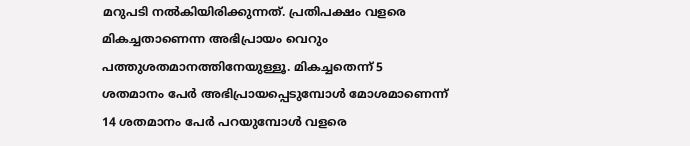മറുപടി നല്‍കിയിരിക്കുന്നത്. പ്രതിപക്ഷം വളരെ മികച്ചതാണെന്ന അഭിപ്രായം വെറും പത്തുശതമാനത്തിനേയുള്ളൂ. മികച്ചതെന്ന് 5 ശതമാനം പേര്‍ അഭിപ്രായപ്പെടുമ്പോള്‍ മോശമാണെന്ന് 14 ശതമാനം പേര്‍ പറയുമ്പോള്‍ വളരെ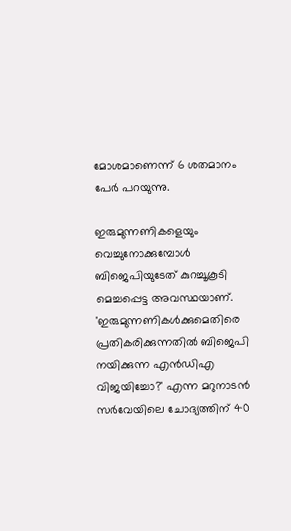മോശമാണെന്ന് 6 ശതമാനം പേര്‍ പറയുന്നു.

ഇരുമുന്നണികളെയും വെച്ചുനോക്കുമ്പോള്‍ ബിജെപിയുടേത് കുറച്ചൂകൂടി മെച്ചപ്പെട്ട അവസ്ഥയാണ്. 'ഇരുമുന്നണികള്‍ക്കുമെതിരെ പ്രതികരിക്കുന്നതില്‍ ബിജെപി നയിക്കുന്ന എന്‍ഡിഎ വിജയിച്ചോ?' എന്ന മറുനാടന്‍ സര്‍വേയിലെ ചോദ്യത്തിന് 40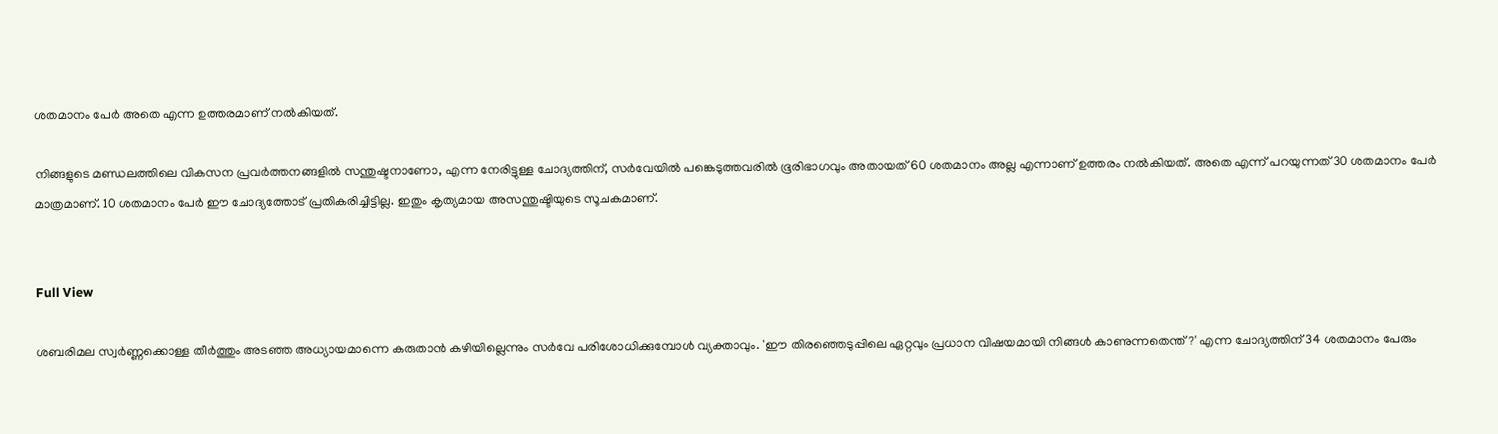ശതമാനം പേര്‍ അതെ എന്ന ഉത്തരമാണ് നല്‍കിയത്.

നിങ്ങളുടെ മണ്ഡലത്തിലെ വികസന പ്രവര്‍ത്തനങ്ങളില്‍ സന്തുഷ്ടനാണോ, എന്ന നേരിട്ടുള്ള ചോദ്യത്തിന്, സര്‍വേയില്‍ പങ്കെടുത്തവരില്‍ ഭൂരിഭാഗവും അതായത് 60 ശതമാനം അല്ല എന്നാണ് ഉത്തരം നല്‍കിയത്. അതെ എന്ന് പറയുന്നത് 30 ശതമാനം പേര്‍ മാത്രമാണ്. 10 ശതമാനം പേര്‍ ഈ ചോദ്യത്തോട് പ്രതികരിച്ചിട്ടില്ല. ഇതും കൃത്യമായ അസന്തുഷ്ടിയുടെ സൂചകമാണ്.


Full View

ശബരിമല സ്വര്‍ണ്ണക്കൊള്ള തീര്‍ത്തും അടഞ്ഞ അധ്യായമാന്നെ കരുതാന്‍ കഴിയില്ലെന്നും സര്‍വേ പരിശോധിക്കുമ്പോള്‍ വ്യക്താവും. 'ഈ തിരഞ്ഞെടുപ്പിലെ ഏറ്റവും പ്രധാന വിഷയമായി നിങ്ങള്‍ കാണുന്നതെന്ത്?' എന്ന ചോദ്യത്തിന് 34 ശതമാനം പേരും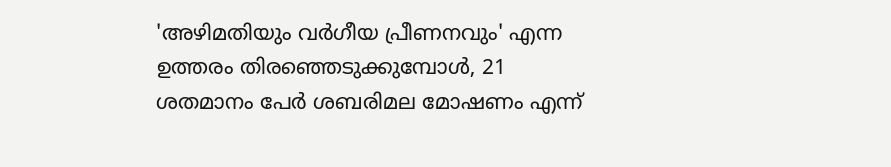'അഴിമതിയും വര്‍ഗീയ പ്രീണനവും' എന്ന ഉത്തരം തിരഞ്ഞെടുക്കുമ്പോള്‍, 21 ശതമാനം പേര്‍ ശബരിമല മോഷണം എന്ന്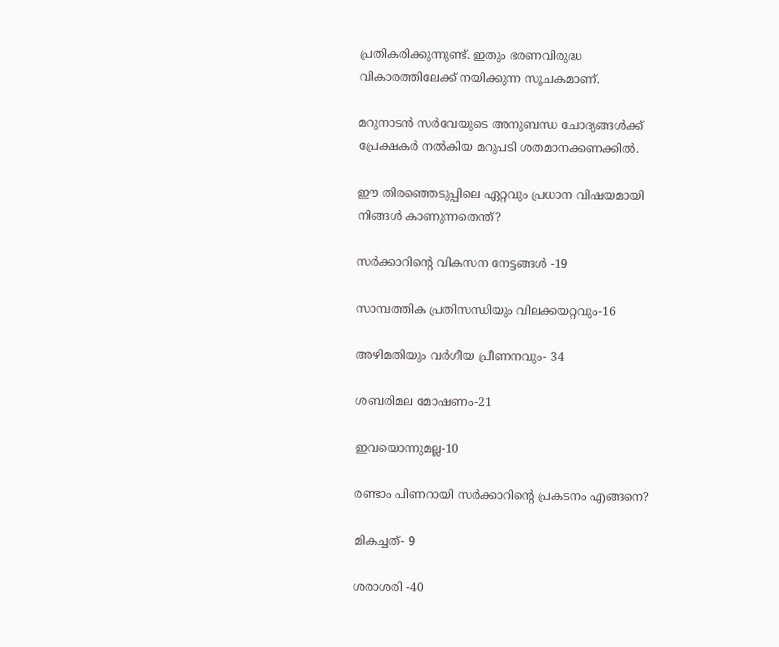പ്രതികരിക്കുന്നുണ്ട്. ഇതും ഭരണവിരുദ്ധ വികാരത്തിലേക്ക് നയിക്കുന്ന സൂചകമാണ്.

മറുനാടന്‍ സര്‍വേയുടെ അനുബന്ധ ചോദ്യങ്ങള്‍ക്ക് പ്രേക്ഷകര്‍ നല്‍കിയ മറുപടി ശതമാനക്കണക്കില്‍.

ഈ തിരഞ്ഞെടുപ്പിലെ ഏറ്റവും പ്രധാന വിഷയമായി നിങ്ങള്‍ കാണുന്നതെന്ത്?

സര്‍ക്കാറിന്റെ വികസന നേട്ടങ്ങള്‍ -19

സാമ്പത്തിക പ്രതിസന്ധിയും വിലക്കയറ്റവും-16

അഴിമതിയും വര്‍ഗീയ പ്രീണനവും- 34

ശബരിമല മോഷണം-21

ഇവയൊന്നുമല്ല-10

രണ്ടാം പിണറായി സര്‍ക്കാറിന്റെ പ്രകടനം എങ്ങനെ?

മികച്ചത്- 9

ശരാശരി -40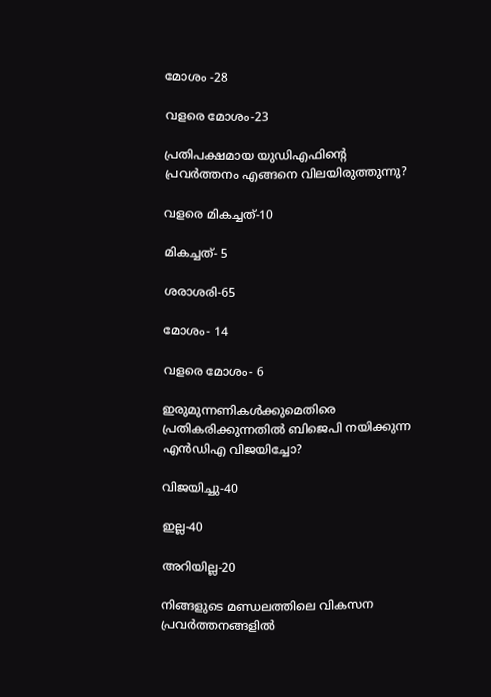മോശം -28

വളരെ മോശം-23

പ്രതിപക്ഷമായ യുഡിഎഫിന്റെ പ്രവര്‍ത്തനം എങ്ങനെ വിലയിരുത്തുന്നു?

വളരെ മികച്ചത്-10

മികച്ചത്- 5

ശരാശരി-65

മോശം- 14

വളരെ മോശം- 6

ഇരുമുന്നണികള്‍ക്കുമെതിരെ പ്രതികരിക്കുന്നതില്‍ ബിജെപി നയിക്കുന്ന എന്‍ഡിഎ വിജയിച്ചോ?

വിജയിച്ചു-40

ഇല്ല-40

അറിയില്ല-20

നിങ്ങളുടെ മണ്ഡലത്തിലെ വികസന പ്രവര്‍ത്തനങ്ങളില്‍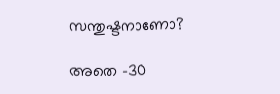സന്തുഷ്ടനാണോ?

അതെ -30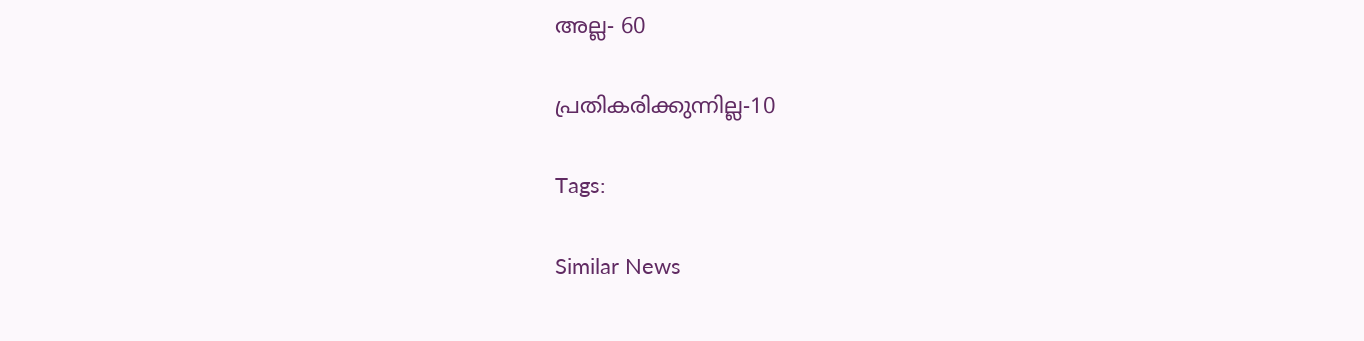അല്ല- 60

പ്രതികരിക്കുന്നില്ല-10

Tags:

Similar News